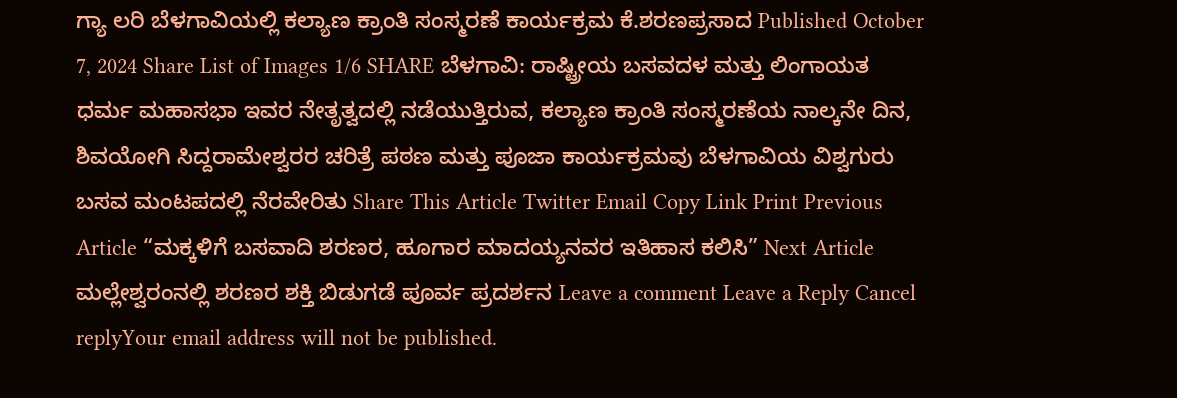ಗ್ಯಾ ಲರಿ ಬೆಳಗಾವಿಯಲ್ಲಿ ಕಲ್ಯಾಣ ಕ್ರಾಂತಿ ಸಂಸ್ಮರಣೆ ಕಾರ್ಯಕ್ರಮ ಕೆ.ಶರಣಪ್ರಸಾದ Published October 7, 2024 Share List of Images 1/6 SHARE ಬೆಳಗಾವಿ: ರಾಷ್ಟ್ರೀಯ ಬಸವದಳ ಮತ್ತು ಲಿಂಗಾಯತ ಧರ್ಮ ಮಹಾಸಭಾ ಇವರ ನೇತೃತ್ವದಲ್ಲಿ ನಡೆಯುತ್ತಿರುವ, ಕಲ್ಯಾಣ ಕ್ರಾಂತಿ ಸಂಸ್ಮರಣೆಯ ನಾಲ್ಕನೇ ದಿನ, ಶಿವಯೋಗಿ ಸಿದ್ದರಾಮೇಶ್ವರರ ಚರಿತ್ರೆ ಪಠಣ ಮತ್ತು ಪೂಜಾ ಕಾರ್ಯಕ್ರಮವು ಬೆಳಗಾವಿಯ ವಿಶ್ವಗುರು ಬಸವ ಮಂಟಪದಲ್ಲಿ ನೆರವೇರಿತು Share This Article Twitter Email Copy Link Print Previous Article “ಮಕ್ಕಳಿಗೆ ಬಸವಾದಿ ಶರಣರ, ಹೂಗಾರ ಮಾದಯ್ಯನವರ ಇತಿಹಾಸ ಕಲಿಸಿ” Next Article ಮಲ್ಲೇಶ್ವರಂನಲ್ಲಿ ಶರಣರ ಶಕ್ತಿ ಬಿಡುಗಡೆ ಪೂರ್ವ ಪ್ರದರ್ಶನ Leave a comment Leave a Reply Cancel replyYour email address will not be published.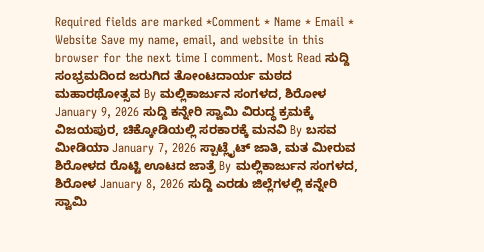Required fields are marked *Comment * Name * Email * Website Save my name, email, and website in this browser for the next time I comment. Most Read ಸುದ್ದಿ ಸಂಭ್ರಮದಿಂದ ಜರುಗಿದ ತೋಂಟದಾರ್ಯ ಮಠದ ಮಹಾರಥೋತ್ಸವ By ಮಲ್ಲಿಕಾರ್ಜುನ ಸಂಗಳದ, ಶಿರೋಳ January 9, 2026 ಸುದ್ದಿ ಕನ್ನೇರಿ ಸ್ವಾಮಿ ವಿರುದ್ಧ ಕ್ರಮಕ್ಕೆ ವಿಜಯಪುರ, ಚಿಕ್ಕೋಡಿಯಲ್ಲಿ ಸರಕಾರಕ್ಕೆ ಮನವಿ By ಬಸವ ಮೀಡಿಯಾ January 7, 2026 ಸ್ಪಾಟ್ಲೈಟ್ ಜಾತಿ, ಮತ ಮೀರುವ ಶಿರೋಳದ ರೊಟ್ಟಿ ಊಟದ ಜಾತ್ರೆ By ಮಲ್ಲಿಕಾರ್ಜುನ ಸಂಗಳದ, ಶಿರೋಳ January 8, 2026 ಸುದ್ದಿ ಎರಡು ಜಿಲ್ಲೆಗಳಲ್ಲಿ ಕನ್ನೇರಿ ಸ್ವಾಮಿ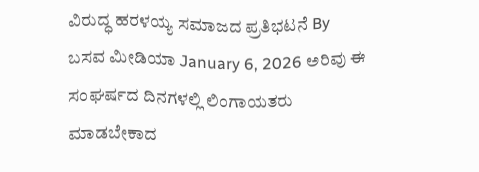ವಿರುದ್ಧ ಹರಳಯ್ಯ ಸಮಾಜದ ಪ್ರತಿಭಟನೆ By ಬಸವ ಮೀಡಿಯಾ January 6, 2026 ಅರಿವು ಈ ಸಂಘರ್ಷದ ದಿನಗಳಲ್ಲಿ ಲಿಂಗಾಯತರು ಮಾಡಬೇಕಾದ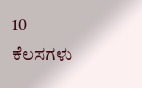10 ಕೆಲಸಗಳು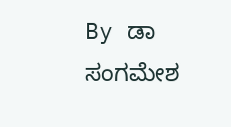By ಡಾ ಸಂಗಮೇಶ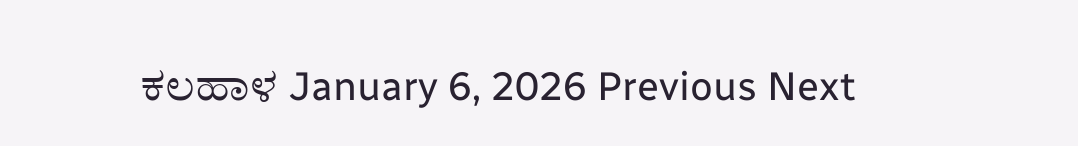ಕಲಹಾಳ January 6, 2026 Previous Next